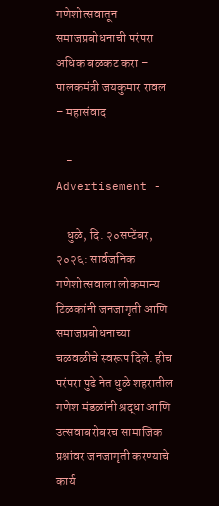गणेशोत्सवातून समाजप्रबोधनाची परंपरा अधिक बळकट करा – पालकमंत्री जयकुमार रावल – महासंवाद

    - Advertisement -

    धुळे, दि. २०सप्टेंबर, २०२६: सार्वजनिक गणेशोत्सवाला लोकमान्य टिळकांनी जनजागृती आणि समाजप्रबोधनाच्या चळवळीचे स्वरूप दिले. हीच परंपरा पुढे नेत धुळे शहरातील गणेश मंडळांनी श्रद्धा आणि उत्सवाबरोबरच सामाजिक प्रश्नांवर जनजागृती करण्याचे कार्य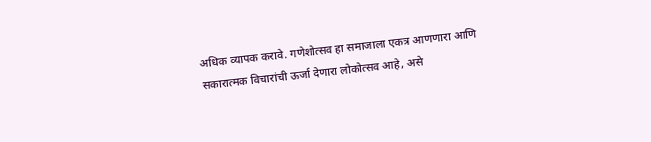अधिक व्यापक करावे. गणेशोत्सव हा समाजाला एकत्र आणणारा आणि सकारात्मक विचारांची ऊर्जा देणारा लोकोत्सव आहे, असे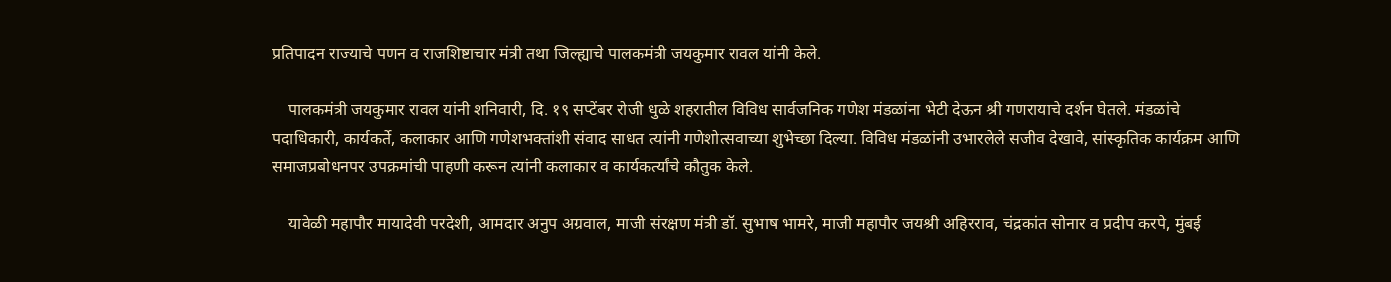प्रतिपादन राज्याचे पणन व राजशिष्टाचार मंत्री तथा जिल्ह्याचे पालकमंत्री जयकुमार रावल यांनी केले.

    पालकमंत्री जयकुमार रावल यांनी शनिवारी, दि. १९ सप्टेंबर रोजी धुळे शहरातील विविध सार्वजनिक गणेश मंडळांना भेटी देऊन श्री गणरायाचे दर्शन घेतले. मंडळांचे पदाधिकारी, कार्यकर्ते, कलाकार आणि गणेशभक्तांशी संवाद साधत त्यांनी गणेशोत्सवाच्या शुभेच्छा दिल्या. विविध मंडळांनी उभारलेले सजीव देखावे, सांस्कृतिक कार्यक्रम आणि समाजप्रबोधनपर उपक्रमांची पाहणी करून त्यांनी कलाकार व कार्यकर्त्यांचे कौतुक केले.

    यावेळी महापौर मायादेवी परदेशी, आमदार अनुप अग्रवाल, माजी संरक्षण मंत्री डॉ. सुभाष भामरे, माजी महापौर जयश्री अहिरराव, चंद्रकांत सोनार व प्रदीप करपे, मुंबई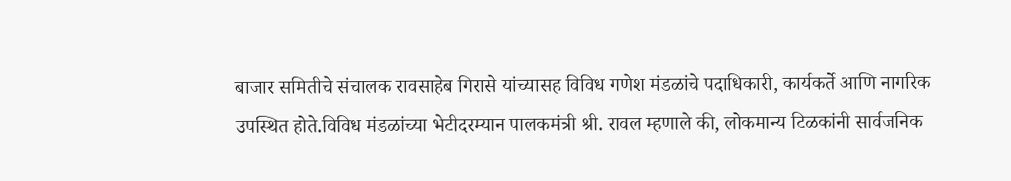बाजार समितीचे संचालक रावसाहेब गिरासे यांच्यासह विविध गणेश मंडळांचे पदाधिकारी, कार्यकर्ते आणि नागरिक उपस्थित होते.विविध मंडळांच्या भेटीदरम्यान पालकमंत्री श्री. रावल म्हणाले की, लोकमान्य टिळकांनी सार्वजनिक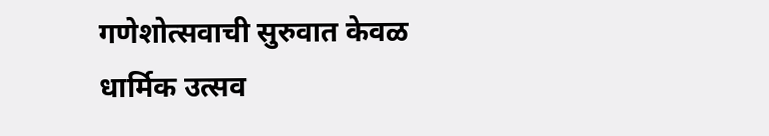गणेशोत्सवाची सुरुवात केवळ धार्मिक उत्सव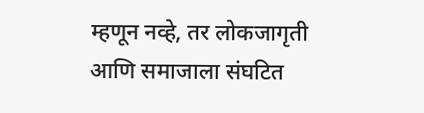म्हणून नव्हे, तर लोकजागृती आणि समाजाला संघटित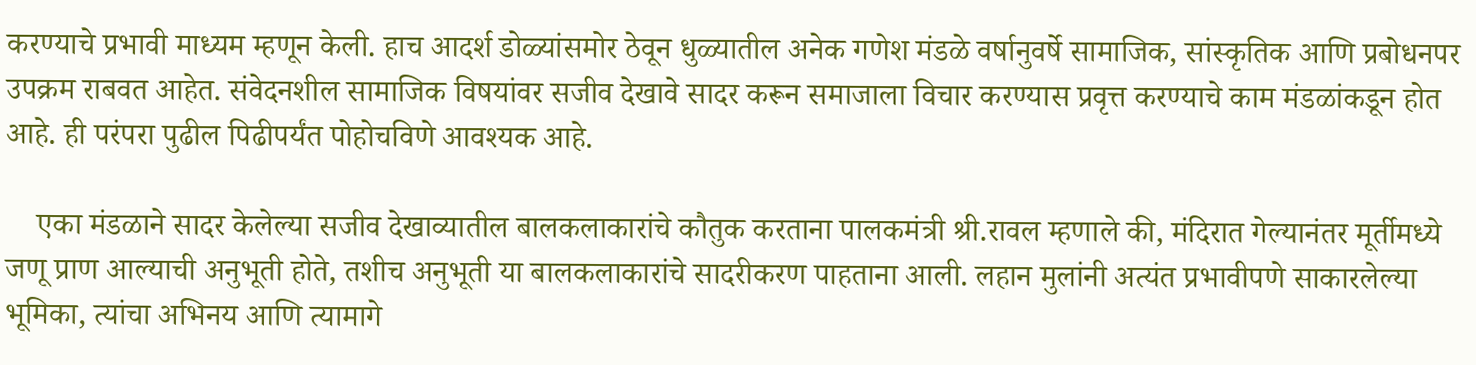करण्याचे प्रभावी माध्यम म्हणून केली. हाच आदर्श डोळ्यांसमोर ठेवून धुळ्यातील अनेक गणेश मंडळे वर्षानुवर्षे सामाजिक, सांस्कृतिक आणि प्रबोधनपर उपक्रम राबवत आहेत. संवेदनशील सामाजिक विषयांवर सजीव देखावे सादर करून समाजाला विचार करण्यास प्रवृत्त करण्याचे काम मंडळांकडून होत आहे. ही परंपरा पुढील पिढीपर्यंत पोहोचविणे आवश्यक आहे.

    एका मंडळाने सादर केलेल्या सजीव देखाव्यातील बालकलाकारांचे कौतुक करताना पालकमंत्री श्री.रावल म्हणाले की, मंदिरात गेल्यानंतर मूर्तीमध्ये जणू प्राण आल्याची अनुभूती होते, तशीच अनुभूती या बालकलाकारांचे सादरीकरण पाहताना आली. लहान मुलांनी अत्यंत प्रभावीपणे साकारलेल्या भूमिका, त्यांचा अभिनय आणि त्यामागे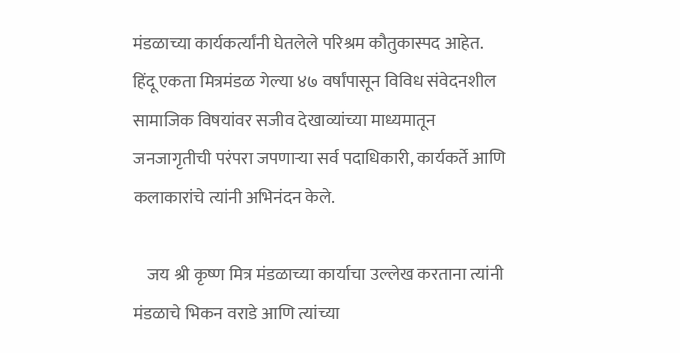मंडळाच्या कार्यकर्त्यांनी घेतलेले परिश्रम कौतुकास्पद आहेत. हिंदू एकता मित्रमंडळ गेल्या ४७ वर्षांपासून विविध संवेदनशील सामाजिक विषयांवर सजीव देखाव्यांच्या माध्यमातून जनजागृतीची परंपरा जपणाऱ्या सर्व पदाधिकारी, कार्यकर्ते आणि कलाकारांचे त्यांनी अभिनंदन केले.

    जय श्री कृष्ण मित्र मंडळाच्या कार्याचा उल्लेख करताना त्यांनी मंडळाचे भिकन वराडे आणि त्यांच्या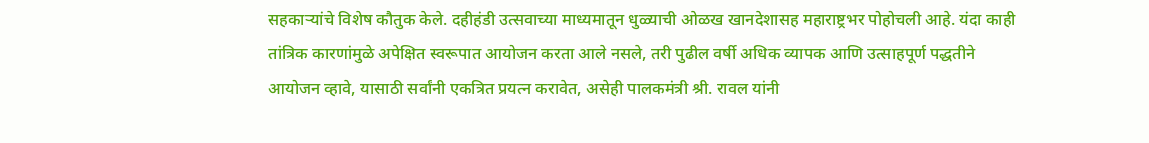सहकाऱ्यांचे विशेष कौतुक केले. दहीहंडी उत्सवाच्या माध्यमातून धुळ्याची ओळख खानदेशासह महाराष्ट्रभर पोहोचली आहे. यंदा काही तांत्रिक कारणांमुळे अपेक्षित स्वरूपात आयोजन करता आले नसले, तरी पुढील वर्षी अधिक व्यापक आणि उत्साहपूर्ण पद्धतीने आयोजन व्हावे, यासाठी सर्वांनी एकत्रित प्रयत्न करावेत, असेही पालकमंत्री श्री. रावल यांनी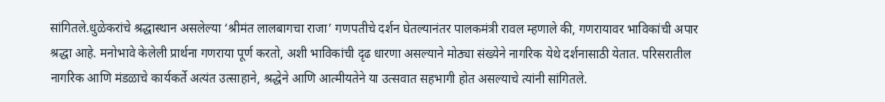सांगितले.धुळेकरांचे श्रद्धास्थान असलेल्या ‘श्रीमंत लालबागचा राजा’ गणपतीचे दर्शन घेतल्यानंतर पालकमंत्री रावल म्हणाले की, गणरायावर भाविकांची अपार श्रद्धा आहे. मनोभावे केलेली प्रार्थना गणराया पूर्ण करतो, अशी भाविकांची दृढ धारणा असल्याने मोठ्या संख्येने नागरिक येथे दर्शनासाठी येतात. परिसरातील नागरिक आणि मंडळाचे कार्यकर्ते अत्यंत उत्साहाने, श्रद्धेने आणि आत्मीयतेने या उत्सवात सहभागी होत असल्याचे त्यांनी सांगितले.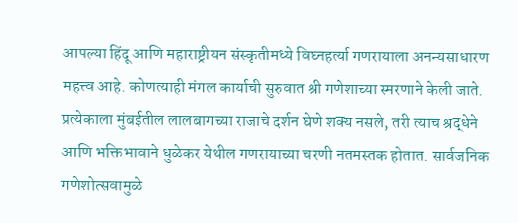आपल्या हिंदू आणि महाराष्ट्रीयन संस्कृतीमध्ये विघ्नहर्त्या गणरायाला अनन्यसाधारण महत्त्व आहे. कोणत्याही मंगल कार्याची सुरुवात श्री गणेशाच्या स्मरणाने केली जाते. प्रत्येकाला मुंबईतील लालबागच्या राजाचे दर्शन घेणे शक्य नसले, तरी त्याच श्रद्धेने आणि भक्तिभावाने धुळेकर येथील गणरायाच्या चरणी नतमस्तक होतात. सार्वजनिक गणेशोत्सवामुळे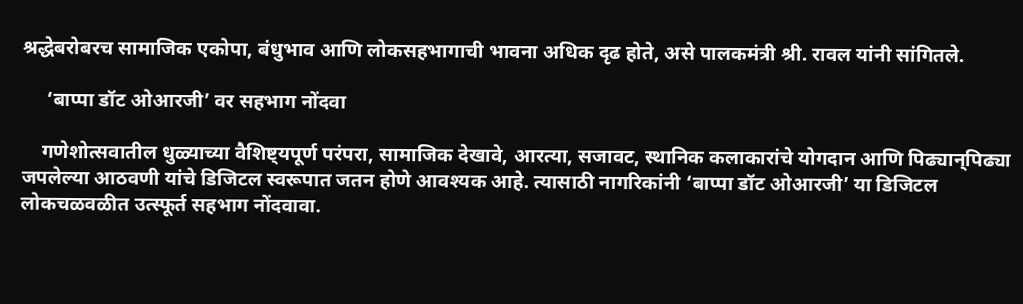श्रद्धेबरोबरच सामाजिक एकोपा, बंधुभाव आणि लोकसहभागाची भावना अधिक दृढ होते, असे पालकमंत्री श्री. रावल यांनी सांगितले.

     ‘बाप्पा डॉट ओआरजी’ वर सहभाग नोंदवा

    गणेशोत्सवातील धुळ्याच्या वैशिष्ट्यपूर्ण परंपरा, सामाजिक देखावे, आरत्या, सजावट, स्थानिक कलाकारांचे योगदान आणि पिढ्यान्‌पिढ्या जपलेल्या आठवणी यांचे डिजिटल स्वरूपात जतन होणे आवश्यक आहे. त्यासाठी नागरिकांनी ‘बाप्पा डॉट ओआरजी’ या डिजिटल लोकचळवळीत उत्स्फूर्त सहभाग नोंदवावा.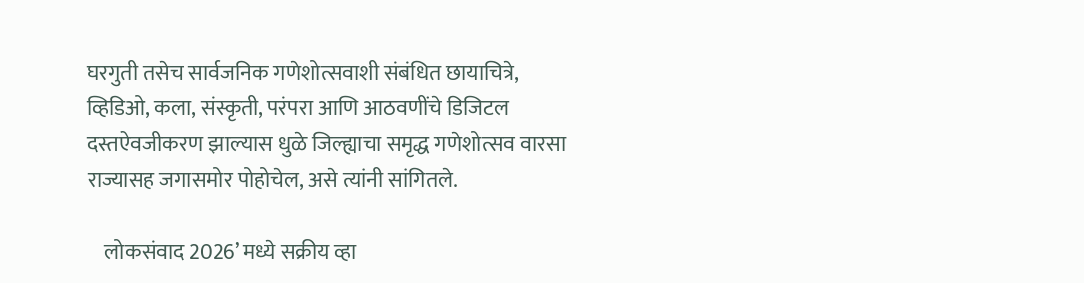घरगुती तसेच सार्वजनिक गणेशोत्सवाशी संबंधित छायाचित्रे, व्हिडिओ, कला, संस्कृती, परंपरा आणि आठवणींचे डिजिटल दस्तऐवजीकरण झाल्यास धुळे जिल्ह्याचा समृद्ध गणेशोत्सव वारसा राज्यासह जगासमोर पोहोचेल, असे त्यांनी सांगितले.

    लोकसंवाद 2026’ मध्ये सक्रीय व्हा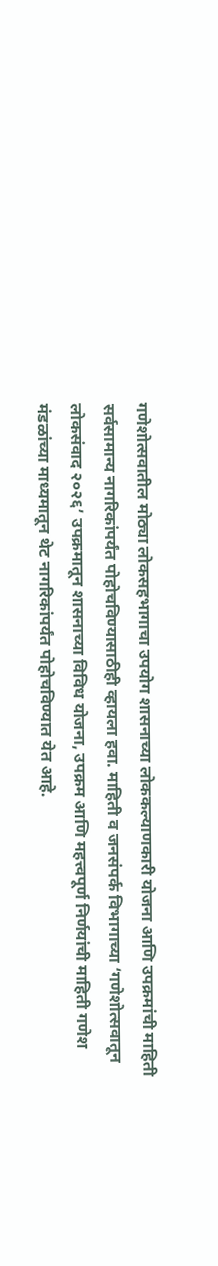गणेशोत्सवातील मोठ्या लोकसहभागाचा उपयोग शासनाच्या लोककल्याणकारी योजना आणि उपक्रमांची माहिती सर्वसामान्य नागरिकांपर्यंत पोहोचविण्यासाठीही व्हायला हवा. माहिती व जनसंपर्क विभागाच्या ‘गणेशोत्सवातून लोकसंवाद २०२६’ उपक्रमातून शासनाच्या विविध योजना, उपक्रम आणि महत्त्वपूर्ण निर्णयांची माहिती गणेश मंडळांच्या माध्यमातून थेट नागरिकांपर्यंत पोहोचविण्यात येत आहे.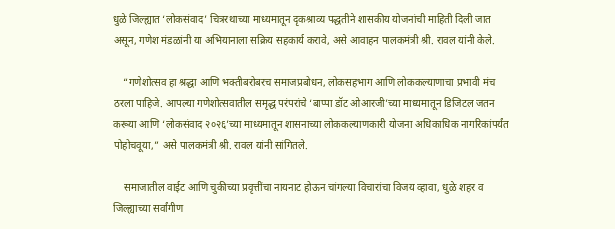धुळे जिल्ह्यात ‘लोकसंवाद’ चित्ररथाच्या माध्यमातून दृकश्राव्य पद्धतीने शासकीय योजनांची माहिती दिली जात असून, गणेश मंडळांनी या अभियानाला सक्रिय सहकार्य करावे, असे आवाहन पालकमंत्री श्री. रावल यांनी केले.

    “गणेशोत्सव हा श्रद्धा आणि भक्तीबरोबरच समाजप्रबोधन, लोकसहभाग आणि लोककल्याणाचा प्रभावी मंच ठरला पाहिजे. आपल्या गणेशोत्सवातील समृद्ध परंपरांचे ‘बाप्पा डॉट ओआरजी’च्या माध्यमातून डिजिटल जतन करूया आणि ‘लोकसंवाद २०२६’च्या माध्यमातून शासनाच्या लोककल्याणकारी योजना अधिकाधिक नागरिकांपर्यंत पोहोचवूया,” असे पालकमंत्री श्री. रावल यांनी सांगितले.

    समाजातील वाईट आणि चुकीच्या प्रवृत्तींचा नायनाट होऊन चांगल्या विचारांचा विजय व्हावा, धुळे शहर व जिल्ह्याच्या सर्वांगीण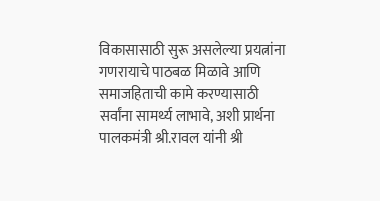विकासासाठी सुरू असलेल्या प्रयत्नांना गणरायाचे पाठबळ मिळावे आणि समाजहिताची कामे करण्यासाठी सर्वांना सामर्थ्य लाभावे, अशी प्रार्थना पालकमंत्री श्री.रावल यांनी श्री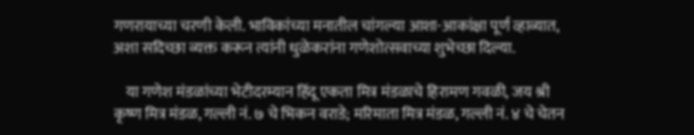गणरायाच्या चरणी केली. भाविकांच्या मनातील चांगल्या आशा-आकांक्षा पूर्ण व्हाव्यात, अशा सदिच्छा व्यक्त करून त्यांनी धुळेकरांना गणेशोत्सवाच्या शुभेच्छा दिल्या.

    या गणेश मंडळांच्या भेटीदरम्यान हिंदू एकता मित्र मंडळाचे हिरामण गवळी, जय श्री कृष्ण मित्र मंडळ, गल्ली नं. ७ चे भिकन वराडे; मरिमाता मित्र मंडळ, गल्ली नं. ४ चे चेतन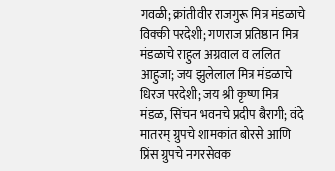गवळी; क्रांतीवीर राजगुरू मित्र मंडळाचे विक्की परदेशी; गणराज प्रतिष्ठान मित्र मंडळाचे राहुल अग्रवाल व ललित आहुजा; जय झुलेलाल मित्र मंडळाचे धिरज परदेशी; जय श्री कृष्ण मित्र मंडळ, सिंचन भवनचे प्रदीप बैरागी; वंदे मातरम् ग्रुपचे शामकांत बोरसे आणि प्रिंस ग्रुपचे नगरसेवक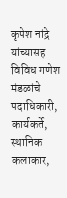कृपेश नांद्रे यांच्यासह विविध गणेश मंडळांचे पदाधिकारी, कार्यकर्ते, स्थानिक कलाकार,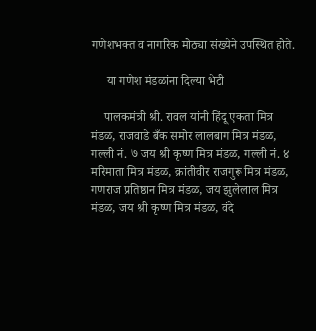गणेशभक्त व नागरिक मोठ्या संख्येने उपस्थित होते.

     या गणेश मंडळांना दिल्या भेटी

    पालकमंत्री श्री. रावल यांनी हिंदू एकता मित्र मंडळ, राजवाडे बँक समोर लालबाग मित्र मंडळ, गल्ली नं. ७ जय श्री कृष्ण मित्र मंडळ, गल्ली नं. ४ मरिमाता मित्र मंडळ, क्रांतीवीर राजगुरू मित्र मंडळ, गणराज प्रतिष्ठान मित्र मंडळ, जय झुलेलाल मित्र मंडळ, जय श्री कृष्ण मित्र मंडळ, वंदे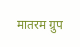मातरम ग्रुप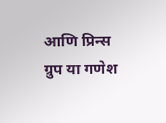आणि प्रिन्स ग्रुप या गणेश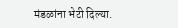मंडळांना भेटी दिल्या.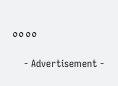००००

    - Advertisement -